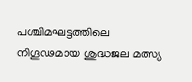പശ്ചിമഘട്ടത്തിലെ നിഗൂഢമായ ശുദ്ധജല മത്സ്യ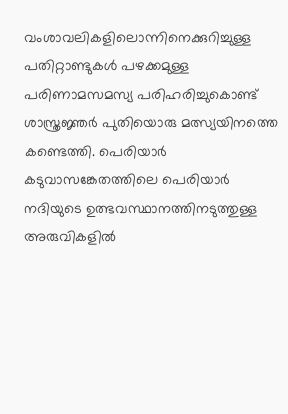വംശാവലികളിലൊന്നിനെക്കുറിച്ചുള്ള പതിറ്റാണ്ടുകൾ പഴക്കമുള്ള പരിണാമസമസ്യ പരിഹരിച്ചുകൊണ്ട് ശാസ്ത്രജ്ഞർ പുതിയൊരു മത്സ്യയിനത്തെ കണ്ടെത്തി. പെരിയാർ കടുവാസങ്കേതത്തിലെ പെരിയാർ നദിയുടെ ഉത്ഭവസ്ഥാനത്തിനടുത്തുള്ള അരുവികളിൽ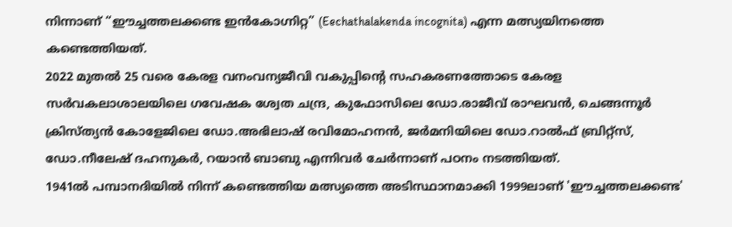നിന്നാണ് “ഈച്ചത്തലക്കണ്ട ഇൻകോഗ്നിറ്റ” (Eechathalakenda incognita) എന്ന മത്സ്യയിനത്തെ കണ്ടെത്തിയത്.
2022 മുതൽ 25 വരെ കേരള വനംവന്യജീവി വകുപ്പിന്റെ സഹകരണത്തോടെ കേരള സർവകലാശാലയിലെ ഗവേഷക ശ്വേത ചന്ദ്ര, കുഫോസിലെ ഡോ.രാജീവ് രാഘവൻ, ചെങ്ങന്നൂർ ക്രിസ്ത്യൻ കോളേജിലെ ഡോ.അഭിലാഷ് രവിമോഹനൻ, ജർമനിയിലെ ഡോ.റാൽഫ് ബ്രിറ്റ്സ്, ഡോ.നീലേഷ് ദഹനുകർ, റയാൻ ബാബു എന്നിവർ ചേർന്നാണ് പഠനം നടത്തിയത്.
1941ൽ പമ്പാനദിയിൽ നിന്ന് കണ്ടെത്തിയ മത്സ്യത്തെ അടിസ്ഥാനമാക്കി 1999ലാണ് 'ഈച്ചത്തലക്കണ്ട'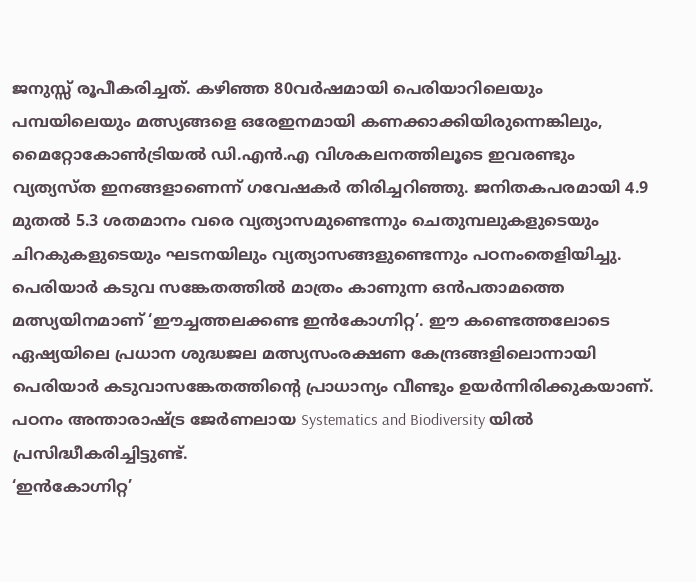ജനുസ്സ് രൂപീകരിച്ചത്. കഴിഞ്ഞ 80വർഷമായി പെരിയാറിലെയും പമ്പയിലെയും മത്സ്യങ്ങളെ ഒരേഇനമായി കണക്കാക്കിയിരുന്നെങ്കിലും, മൈറ്റോകോൺട്രിയൽ ഡി.എൻ.എ വിശകലനത്തിലൂടെ ഇവരണ്ടും വ്യത്യസ്ത ഇനങ്ങളാണെന്ന് ഗവേഷകർ തിരിച്ചറിഞ്ഞു. ജനിതകപരമായി 4.9 മുതൽ 5.3 ശതമാനം വരെ വ്യത്യാസമുണ്ടെന്നും ചെതുമ്പലുകളുടെയും ചിറകുകളുടെയും ഘടനയിലും വ്യത്യാസങ്ങളുണ്ടെന്നും പഠനംതെളിയിച്ചു.
പെരിയാർ കടുവ സങ്കേതത്തിൽ മാത്രം കാണുന്ന ഒൻപതാമത്തെ മത്സ്യയിനമാണ് ‘ഈച്ചത്തലക്കണ്ട ഇൻകോഗ്നിറ്റ’. ഈ കണ്ടെത്തലോടെ ഏഷ്യയിലെ പ്രധാന ശുദ്ധജല മത്സ്യസംരക്ഷണ കേന്ദ്രങ്ങളിലൊന്നായി പെരിയാർ കടുവാസങ്കേതത്തിന്റെ പ്രാധാന്യം വീണ്ടും ഉയർന്നിരിക്കുകയാണ്. പഠനം അന്താരാഷ്ട്ര ജേർണലായ Systematics and Biodiversity യിൽ പ്രസിദ്ധീകരിച്ചിട്ടുണ്ട്.
‘ഇൻകോഗ്നിറ്റ’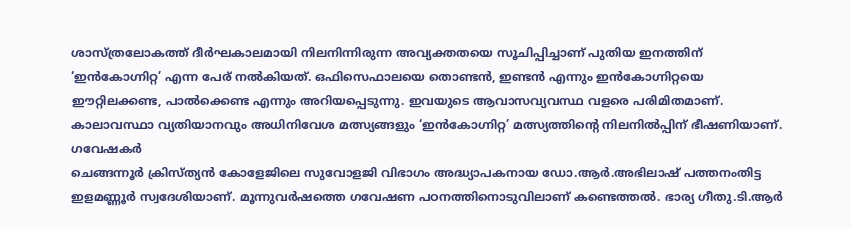ശാസ്ത്രലോകത്ത് ദീർഘകാലമായി നിലനിന്നിരുന്ന അവ്യക്തതയെ സൂചിപ്പിച്ചാണ് പുതിയ ഇനത്തിന് ‘ഇൻകോഗ്നിറ്റ’ എന്ന പേര് നൽകിയത്. ഒഫിസെഫാലയെ തൊണ്ടൻ, ഇണ്ടൻ എന്നും ഇൻകോഗ്നിറ്റയെ ഈറ്റിലക്കണ്ട, പാൽക്കെണ്ട എന്നും അറിയപ്പെടുന്നു. ഇവയുടെ ആവാസവ്യവസ്ഥ വളരെ പരിമിതമാണ്.
കാലാവസ്ഥാ വ്യതിയാനവും അധിനിവേശ മത്സ്യങ്ങളും ‘ഇൻകോഗ്നിറ്റ’ മത്സ്യത്തിന്റെ നിലനിൽപ്പിന് ഭീഷണിയാണ്.
ഗവേഷകർ
ചെങ്ങന്നൂർ ക്രിസ്ത്യൻ കോളേജിലെ സുവോളജി വിഭാഗം അദ്ധ്യാപകനായ ഡോ.ആർ.അഭിലാഷ് പത്തനംതിട്ട ഇളമണ്ണൂർ സ്വദേശിയാണ്. മൂന്നുവർഷത്തെ ഗവേഷണ പഠനത്തിനൊടുവിലാണ് കണ്ടെത്തൽ. ഭാര്യ ഗീതു.ടി.ആർ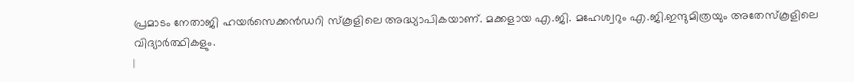പ്രമാടം നേതാജി ഹയർസെക്കൻഡറി സ്കൂളിലെ അദ്ധ്യാപികയാണ്. മക്കളായ എ.ജി. മഹേശ്വറും എ.ജി.ഇന്ദുമിത്രയും അതേസ്കൂളിലെ വിദ്യാർത്ഥികളും.
|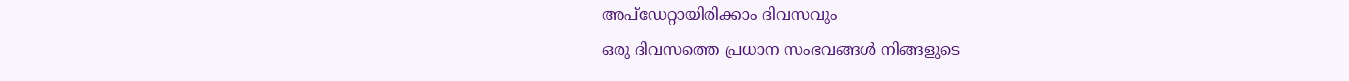അപ്ഡേറ്റായിരിക്കാം ദിവസവും
ഒരു ദിവസത്തെ പ്രധാന സംഭവങ്ങൾ നിങ്ങളുടെ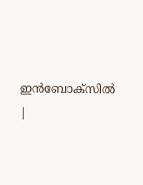ഇൻബോക്സിൽ |